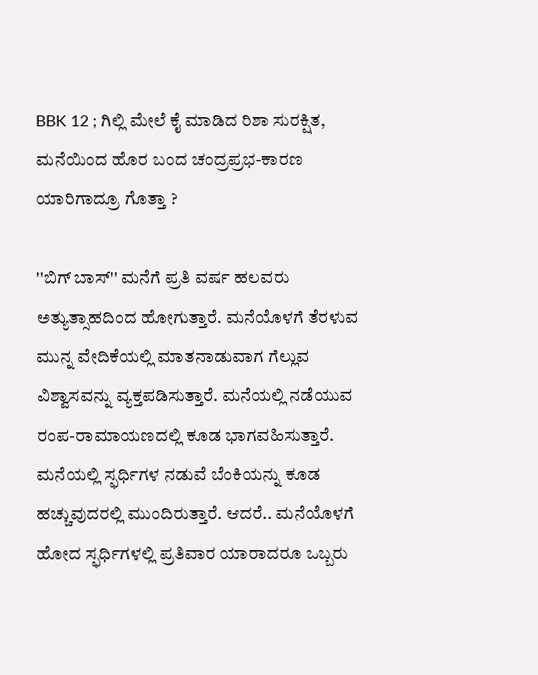BBK 12 ; ಗಿಲ್ಲಿ ಮೇಲೆ ಕೈ ಮಾಡಿದ ರಿಶಾ ಸುರಕ್ಷಿತ, ಮನೆಯಿಂದ ಹೊರ ಬಂದ ಚಂದ್ರಪ್ರಭ-ಕಾರಣ ಯಾರಿಗಾದ್ರೂ ಗೊತ್ತಾ ?

''ಬಿಗ್ ಬಾಸ್'' ಮನೆಗೆ ಪ್ರತಿ ವರ್ಷ ಹಲವರು ಅತ್ಯುತ್ಸಾಹದಿಂದ ಹೋಗುತ್ತಾರೆ. ಮನೆಯೊಳಗೆ ತೆರಳುವ ಮುನ್ನ ವೇದಿಕೆಯಲ್ಲಿ ಮಾತನಾಡುವಾಗ ಗೆಲ್ಲುವ ವಿಶ್ವಾಸವನ್ನು ವ್ಯಕ್ತಪಡಿಸುತ್ತಾರೆ. ಮನೆಯಲ್ಲಿ ನಡೆಯುವ ರಂಪ-ರಾಮಾಯಣದಲ್ಲಿ ಕೂಡ ಭಾಗವಹಿಸುತ್ತಾರೆ. ಮನೆಯಲ್ಲಿ ಸ್ಫರ್ಧಿಗಳ ನಡುವೆ ಬೆಂಕಿಯನ್ನು ಕೂಡ ಹಚ್ಚುವುದರಲ್ಲಿ ಮುಂದಿರುತ್ತಾರೆ. ಆದರೆ.. ಮನೆಯೊಳಗೆ ಹೋದ ಸ್ಫರ್ಧಿಗಳಲ್ಲಿ ಪ್ರತಿವಾರ ಯಾರಾದರೂ ಒಬ್ಬರು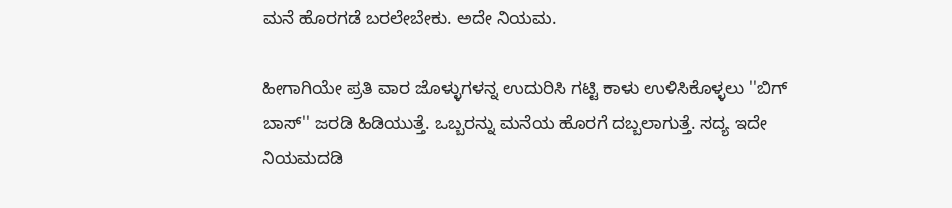ಮನೆ ಹೊರಗಡೆ ಬರಲೇಬೇಕು. ಅದೇ ನಿಯಮ.

ಹೀಗಾಗಿಯೇ ಪ್ರತಿ ವಾರ ಜೊಳ್ಳುಗಳನ್ನ ಉದುರಿಸಿ ಗಟ್ಟಿ ಕಾಳು ಉಳಿಸಿಕೊಳ್ಳಲು ''ಬಿಗ್ ಬಾಸ್'' ಜರಡಿ ಹಿಡಿಯುತ್ತೆ. ಒಬ್ಬರನ್ನು ಮನೆಯ ಹೊರಗೆ ದಬ್ಬಲಾಗುತ್ತೆ. ಸದ್ಯ ಇದೇ ನಿಯಮದಡಿ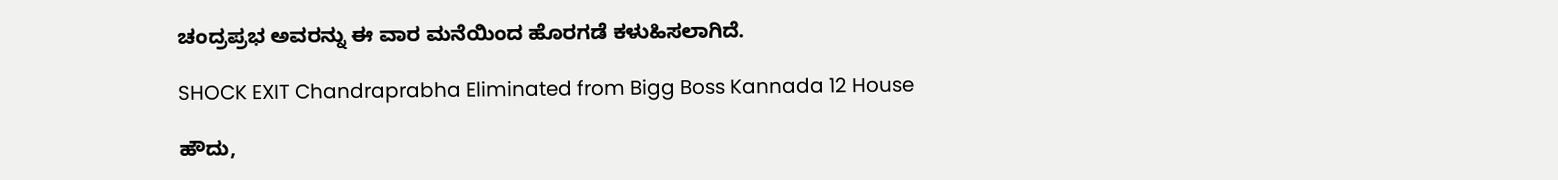ಚಂದ್ರಪ್ರಭ ಅವರನ್ನು ಈ ವಾರ ಮನೆಯಿಂದ ಹೊರಗಡೆ ಕಳುಹಿಸಲಾಗಿದೆ.

SHOCK EXIT Chandraprabha Eliminated from Bigg Boss Kannada 12 House

ಹೌದು,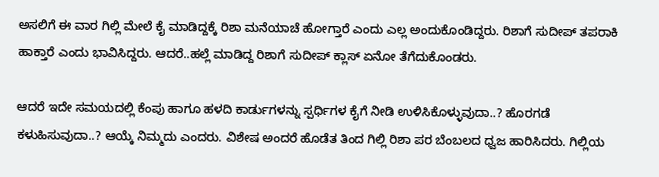ಅಸಲಿಗೆ ಈ ವಾರ ಗಿಲ್ಲಿ ಮೇಲೆ ಕೈ ಮಾಡಿದ್ದಕ್ಕೆ ರಿಶಾ ಮನೆಯಾಚೆ ಹೋಗ್ತಾರೆ ಎಂದು ಎಲ್ಲ ಅಂದುಕೊಂಡಿದ್ದರು. ರಿಶಾಗೆ ಸುದೀಪ್ ತಪರಾಕಿ ಹಾಕ್ತಾರೆ ಎಂದು ಭಾವಿಸಿದ್ದರು. ಆದರೆ..ಹಲ್ಲೆ ಮಾಡಿದ್ದ ರಿಶಾಗೆ ಸುದೀಪ್ ಕ್ಲಾಸ್ ಏನೋ ತೆಗೆದುಕೊಂಡರು.

ಆದರೆ ಇದೇ ಸಮಯದಲ್ಲಿ ಕೆಂಪು ಹಾಗೂ ಹಳದಿ ಕಾರ್ಡುಗಳನ್ನು ಸ್ಪರ್ಧಿಗಳ ಕೈಗೆ ನೀಡಿ ಉಳಿಸಿಕೊಳ್ಳುವುದಾ..? ಹೊರಗಡೆ ಕಳುಹಿಸುವುದಾ..? ಆಯ್ಕೆ ನಿಮ್ಮದು ಎಂದರು. ವಿಶೇಷ ಅಂದರೆ ಹೊಡೆತ ತಿಂದ ಗಿಲ್ಲಿ ರಿಶಾ ಪರ ಬೆಂಬಲದ ಧ್ವಜ ಹಾರಿಸಿದರು. ಗಿಲ್ಲಿಯ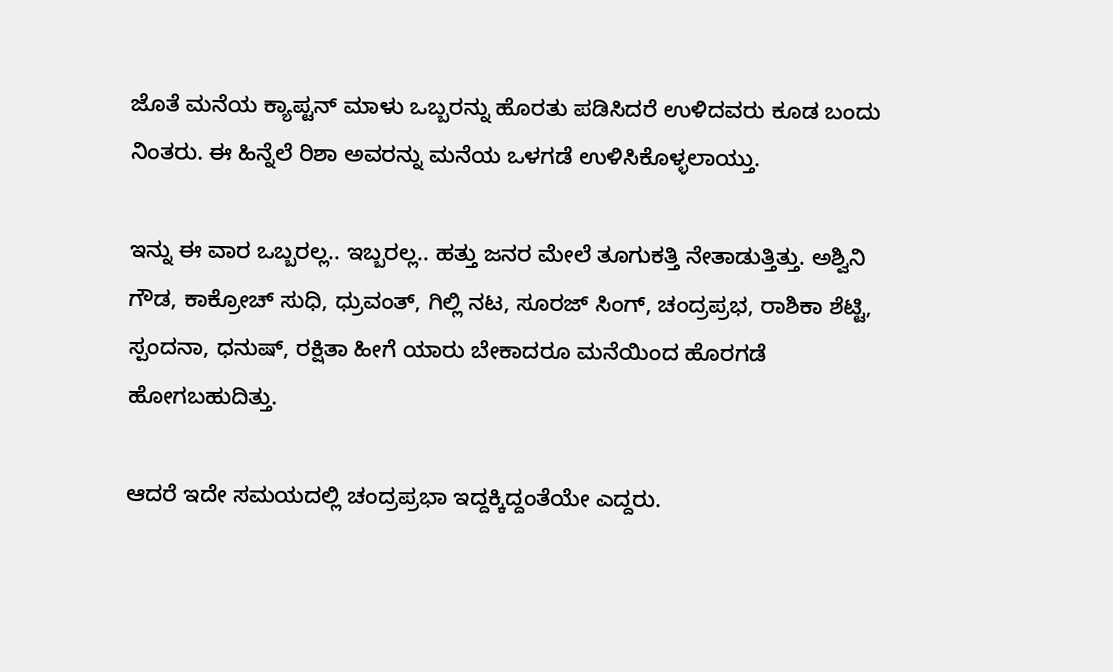ಜೊತೆ ಮನೆಯ ಕ್ಯಾಪ್ಟನ್ ಮಾಳು ಒಬ್ಬರನ್ನು ಹೊರತು ಪಡಿಸಿದರೆ ಉಳಿದವರು ಕೂಡ ಬಂದು ನಿಂತರು. ಈ ಹಿನ್ನೆಲೆ ರಿಶಾ ಅವರನ್ನು ಮನೆಯ ಒಳಗಡೆ ಉಳಿಸಿಕೊಳ್ಳಲಾಯ್ತು.

ಇನ್ನು ಈ ವಾರ ಒಬ್ಬರಲ್ಲ.. ಇಬ್ಬರಲ್ಲ.. ಹತ್ತು ಜನರ ಮೇಲೆ ತೂಗುಕತ್ತಿ ನೇತಾಡುತ್ತಿತ್ತು. ಅಶ್ವಿನಿ ಗೌಡ, ಕಾಕ್ರೋಚ್ ಸುಧಿ, ಧ್ರುವಂತ್, ಗಿಲ್ಲಿ ನಟ, ಸೂರಜ್ ಸಿಂಗ್, ಚಂದ್ರಪ್ರಭ, ರಾಶಿಕಾ ಶೆಟ್ಟಿ, ಸ್ಪಂದನಾ, ಧನುಷ್, ರಕ್ಷಿತಾ ಹೀಗೆ ಯಾರು ಬೇಕಾದರೂ ಮನೆಯಿಂದ ಹೊರಗಡೆ ಹೋಗಬಹುದಿತ್ತು.

ಆದರೆ ಇದೇ ಸಮಯದಲ್ಲಿ ಚಂದ್ರಪ್ರಭಾ ಇದ್ದಕ್ಕಿದ್ದಂತೆಯೇ ಎದ್ದರು.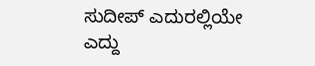ಸುದೀಪ್ ಎದುರಲ್ಲಿಯೇ ಎದ್ದು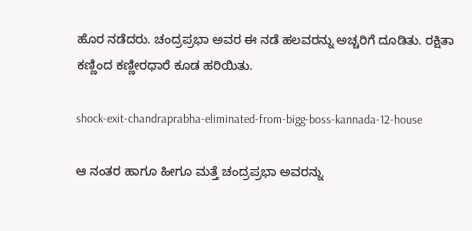ಹೊರ ನಡೆದರು. ಚಂದ್ರಪ್ರಭಾ ಅವರ ಈ ನಡೆ ಹಲವರನ್ನು ಅಚ್ಚರಿಗೆ ದೂಡಿತು. ರಕ್ಷಿತಾ ಕಣ್ಣಿಂದ ಕಣ್ಣೀರಧಾರೆ ಕೂಡ ಹರಿಯಿತು.

shock-exit-chandraprabha-eliminated-from-bigg-boss-kannada-12-house

ಆ ನಂತರ ಹಾಗೂ ಹೀಗೂ ಮತ್ತೆ ಚಂದ್ರಪ್ರಭಾ ಅವರನ್ನು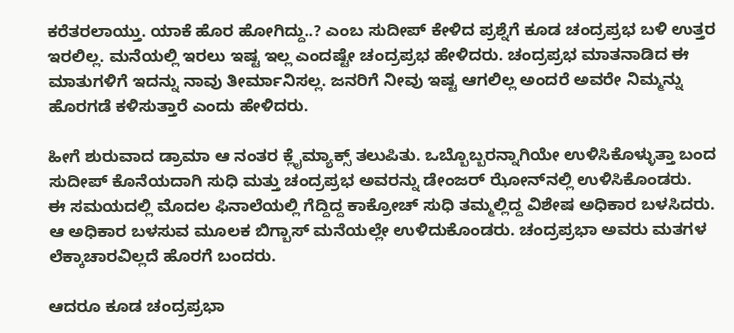ಕರೆತರಲಾಯ್ತು. ಯಾಕೆ ಹೊರ ಹೋಗಿದ್ದು..? ಎಂಬ ಸುದೀಪ್ ಕೇಳಿದ ಪ್ರಶ್ನೆಗೆ ಕೂಡ ಚಂದ್ರಪ್ರಭ ಬಳಿ ಉತ್ತರ ಇರಲಿಲ್ಲ. ಮನೆಯಲ್ಲಿ ಇರಲು ಇಷ್ಟ ಇಲ್ಲ ಎಂದಷ್ಟೇ ಚಂದ್ರಪ್ರಭ ಹೇಳಿದರು. ಚಂದ್ರಪ್ರಭ ಮಾತನಾಡಿದ ಈ ಮಾತುಗಳಿಗೆ ಇದನ್ನು ನಾವು ತೀರ್ಮಾನಿಸಲ್ಲ. ಜನರಿಗೆ ನೀವು ಇಷ್ಟ ಆಗಲಿಲ್ಲ ಅಂದರೆ ಅವರೇ ನಿಮ್ಮನ್ನು ಹೊರಗಡೆ ಕಳಿಸುತ್ತಾರೆ ಎಂದು ಹೇಳಿದರು.

ಹೀಗೆ ಶುರುವಾದ ಡ್ರಾಮಾ ಆ ನಂತರ ಕ್ಲೈಮ್ಯಾಕ್ಸ್ ತಲುಪಿತು. ಒಬ್ಬೊಬ್ಬರನ್ನಾಗಿಯೇ ಉಳಿಸಿಕೊಳ್ಳುತ್ತಾ ಬಂದ ಸುದೀಪ್ ಕೊನೆಯದಾಗಿ ಸುಧಿ ಮತ್ತು ಚಂದ್ರಪ್ರಭ ಅವರನ್ನು ಡೇಂಜರ್ ಝೋನ್‌ನಲ್ಲಿ ಉಳಿಸಿಕೊಂಡರು.
ಈ ಸಮಯದಲ್ಲಿ ಮೊದಲ ಫಿನಾಲೆಯಲ್ಲಿ ಗೆದ್ದಿದ್ದ ಕಾಕ್ರೋಚ್ ಸುಧಿ ತಮ್ಮಲ್ಲಿದ್ದ ವಿಶೇಷ ಅಧಿಕಾರ ಬಳಸಿದರು. ಆ ಅಧಿಕಾರ ಬಳಸುವ ಮೂಲಕ ಬಿಗ್ಬಾಸ್ ಮನೆಯಲ್ಲೇ ಉಳಿದುಕೊಂಡರು. ಚಂದ್ರಪ್ರಭಾ ಅವರು ಮತಗಳ ಲೆಕ್ಕಾಚಾರವಿಲ್ಲದೆ ಹೊರಗೆ ಬಂದರು.

ಆದರೂ ಕೂಡ ಚಂದ್ರಪ್ರಭಾ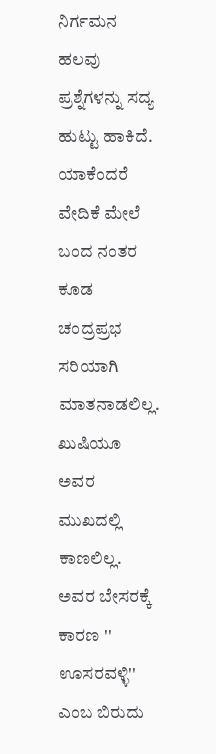ನಿರ್ಗಮನ ಹಲವು ಪ್ರಶ್ನೆಗಳನ್ನು ಸದ್ಯ ಹುಟ್ಟು ಹಾಕಿದೆ. ಯಾಕೆಂದರೆ ವೇದಿಕೆ ಮೇಲೆ ಬಂದ ನಂತರ ಕೂಡ ಚಂದ್ರಪ್ರಭ ಸರಿಯಾಗಿ ಮಾತನಾಡಲಿಲ್ಲ. ಖುಷಿಯೂ ಅವರ ಮುಖದಲ್ಲಿ ಕಾಣಲಿಲ್ಲ. ಅವರ ಬೇಸರಕ್ಕೆ ಕಾರಣ '' ಊಸರವಳ್ಳಿ'' ಎಂಬ ಬಿರುದು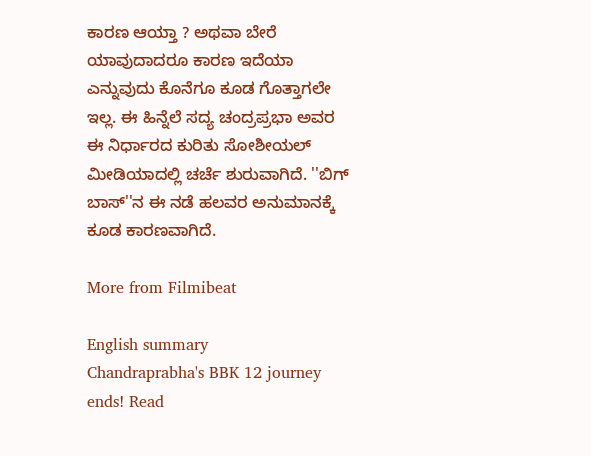ಕಾರಣ ಆಯ್ತಾ ? ಅಥವಾ ಬೇರೆ ಯಾವುದಾದರೂ ಕಾರಣ ಇದೆಯಾ ಎನ್ನುವುದು ಕೊನೆಗೂ ಕೂಡ ಗೊತ್ತಾಗಲೇ ಇಲ್ಲ. ಈ ಹಿನ್ನೆಲೆ ಸದ್ಯ ಚಂದ್ರಪ್ರಭಾ ಅವರ ಈ ನಿರ್ಧಾರದ ಕುರಿತು ಸೋಶೀಯಲ್ ಮೀಡಿಯಾದಲ್ಲಿ ಚರ್ಚೆ ಶುರುವಾಗಿದೆ. ''ಬಿಗ್ ಬಾಸ್‌''ನ ಈ ನಡೆ ಹಲವರ ಅನುಮಾನಕ್ಕೆ ಕೂಡ ಕಾರಣವಾಗಿದೆ.

More from Filmibeat

English summary
Chandraprabha's BBK 12 journey ends! Read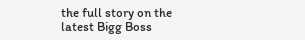the full story on the latest Bigg Boss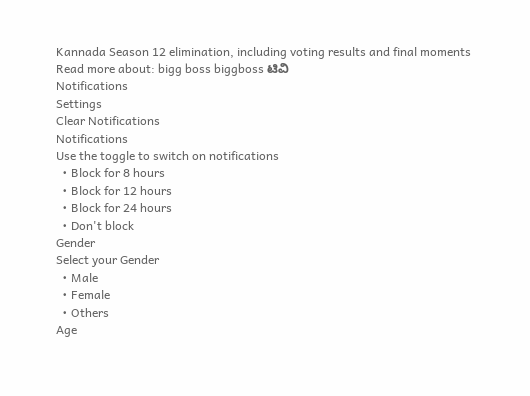Kannada Season 12 elimination, including voting results and final moments
Read more about: bigg boss biggboss ಟಿವಿ
Notifications
Settings
Clear Notifications
Notifications
Use the toggle to switch on notifications
  • Block for 8 hours
  • Block for 12 hours
  • Block for 24 hours
  • Don't block
Gender
Select your Gender
  • Male
  • Female
  • Others
Age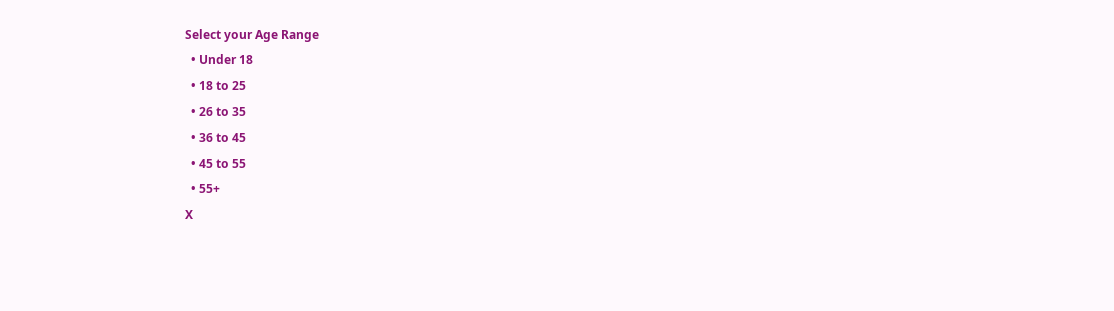Select your Age Range
  • Under 18
  • 18 to 25
  • 26 to 35
  • 36 to 45
  • 45 to 55
  • 55+
X